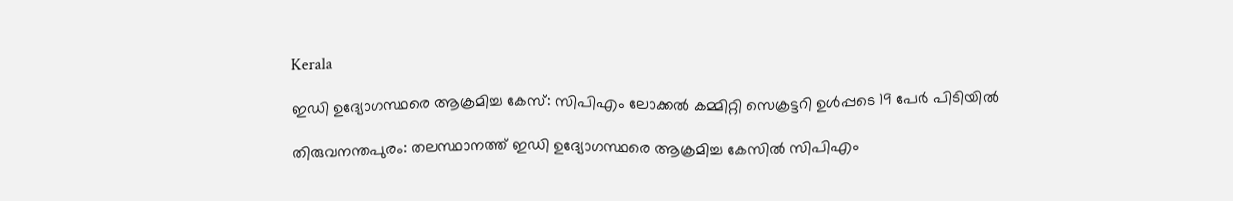Kerala

ഇഡി ഉദ്യോഗസ്ഥരെ ആക്രമിച്ച കേസ്: സിപിഎം ലോക്കൽ കമ്മിറ്റി സെക്രട്ടറി ഉള്‍പ്പടെ 19 പേര്‍ പിടിയിൽ

തിരുവനന്തപുരം: തലസ്ഥാനത്ത് ഇഡി ഉദ്യോഗസ്ഥരെ ആക്രമിച്ച കേസിൽ സിപിഎം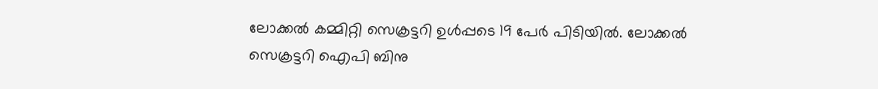ലോക്കൽ കമ്മിറ്റി സെക്രട്ടറി ഉള്‍പ്പടെ 19 പേര്‍ പിടിയിൽ. ലോക്കൽ സെക്രട്ടറി ഐപി ബിനു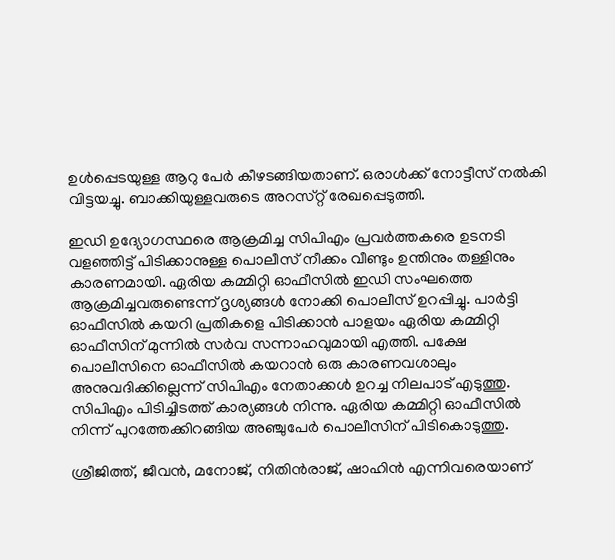ഉള്‍പ്പെടയുള്ള ആറു പേര്‍ കീഴടങ്ങിയതാണ്. ഒരാൾക്ക് നോട്ടീസ് നൽകി വിട്ടയച്ചു. ബാക്കിയുള്ളവരുടെ അറസ്‌റ്റ് രേഖപ്പെടുത്തി.

ഇഡി ഉദ്യോഗസ്ഥരെ ആക്രമിച്ച സിപിഎം പ്രവർത്തകരെ ഉടനടി വളഞ്ഞിട്ട് പിടിക്കാനുള്ള പൊലീസ് നീക്കം വീണ്ടും ഉന്തിനും തള്ളിനും കാരണമായി. ഏരിയ കമ്മിറ്റി ഓഫീസിൽ ഇഡി സംഘത്തെ ആക്രമിച്ചവരുണ്ടെന്ന് ദൃശ്യങ്ങള്‍ നോക്കി പൊലീസ് ഉറപ്പിച്ചു. പാര്‍ട്ടി ഓഫീസിൽ കയറി പ്രതികളെ പിടിക്കാൻ പാളയം ഏരിയ കമ്മിറ്റി ഓഫീസിന് മുന്നിൽ സര്‍വ സന്നാഹവുമായി എത്തി. പക്ഷേ പൊലീസിനെ ഓഫീസിൽ കയറാൻ ഒരു കാരണവശാലും അനുവദിക്കില്ലെന്ന് സിപിഎം നേതാക്കള്‍ ഉറച്ച നിലപാട് എടുത്തു. സിപിഎം പിടിച്ചിടത്ത് കാര്യങ്ങള്‍ നിന്നു. ഏരിയ കമ്മിറ്റി ഓഫീസിൽ നിന്ന് പുറത്തേക്കിറങ്ങിയ അഞ്ചുപേർ പൊലീസിന് പിടികൊടുത്തു.

ശ്രീജിത്ത്, ജീവൻ, മനോജ്, നിതിൻരാജ്, ഷാഹിൻ എന്നിവരെയാണ്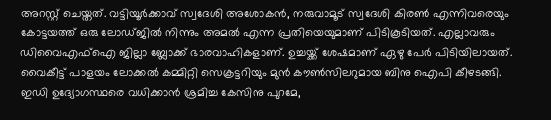അറസ്റ്റ് ചെയ്തത്. വട്ടിയൂർക്കാവ് സ്വദേശി അശോകൻ, നരുവാമൂട് സ്വദേശി കിരണ്‍ എന്നിവരെയും കോട്ടയത്ത് ഒരു ലോഡ്ജിൽ നിന്നും അമൽ എന്ന പ്രതിയെയുമാണ് പിടികൂടിയത്. എല്ലാവരും ഡിവൈഎഫ്ഐ ജില്ലാ ബ്ലോക്ക് ഭാരവാഹികളാണ്. ഉച്ചയ്ക്ക് ശേഷമാണ് ഏഴു പേര്‍ പിടിയിലായത്. വൈകീട്ട് പാളയം ലോക്കൽ കമ്മിറ്റി സെക്രട്ടറിയും മുന്‍ കൗണ്‍സിലറുമായ ബിനു ഐപി കീഴടങ്ങി. ഇഡി ഉദ്യോഗസ്ഥരെ വധിക്കാൻ ശ്രമിച്ച കേസിനു പുറമേ,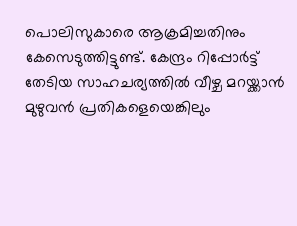പൊലിസുകാരെ ആക്രമിച്ചതിനും കേസെടുത്തിട്ടുണ്ട്. കേന്ദ്രം റിപ്പോർട്ട് തേടിയ സാഹചര്യത്തിൽ വീഴ്ച മറയ്ക്കാൻ മുഴുവൻ പ്രതികളെയെങ്കിലും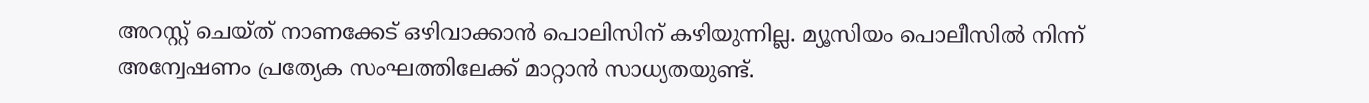അറസ്റ്റ് ചെയ്ത് നാണക്കേട് ഒഴിവാക്കാൻ പൊലിസിന് കഴിയുന്നില്ല. മ്യൂസിയം പൊലീസിൽ നിന്ന് അന്വേഷണം പ്രത്യേക സംഘത്തിലേക്ക് മാറ്റാൻ സാധ്യതയുണ്ട്.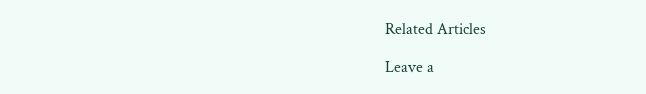Related Articles

Leave a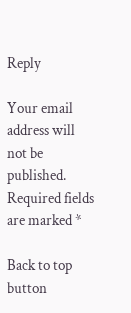Reply

Your email address will not be published. Required fields are marked *

Back to top button